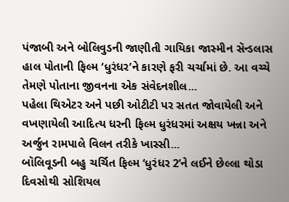પંજાબી અને બોલિવુડની જાણીતી ગાયિકા જાસ્મીન સૅન્ડલાસ હાલ પોતાની ફિલ્મ ‘ધુરંધર’ને કારણે ફરી ચર્ચામાં છે. આ વચ્ચે તેમણે પોતાના જીવનના એક સંવેદનશીલ...
પહેલા થિએટર અને પછી ઓટીટી પર સતત જોવાયેલી અને વખણાયેલી આદિત્ય ધરની ફિલ્મ ધુરંધરમાં અક્ષય ખન્ના અને અર્જુન રામપાલે વિલન તરીકે ખાસ્સી...
બૉલિવૂડની બહુ ચર્ચિત ફિલ્મ ‘ધુરંધર 2’ને લઈને છેલ્લા થોડા દિવસોથી સોશિયલ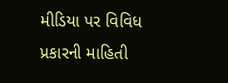મીડિયા પર વિવિધ પ્રકારની માહિતી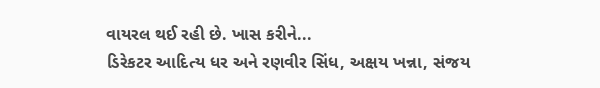વાયરલ થઈ રહી છે. ખાસ કરીને...
ડિરેકટર આદિત્ય ધર અને રણવીર સિંધ, અક્ષય ખન્ના, સંજય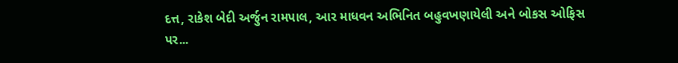દત્ત, રાકેશ બેદી અર્જુન રામપાલ, આર માધવન અભિનિત બહુવખણાયેલી અને બોકસ ઓફિસ પર...